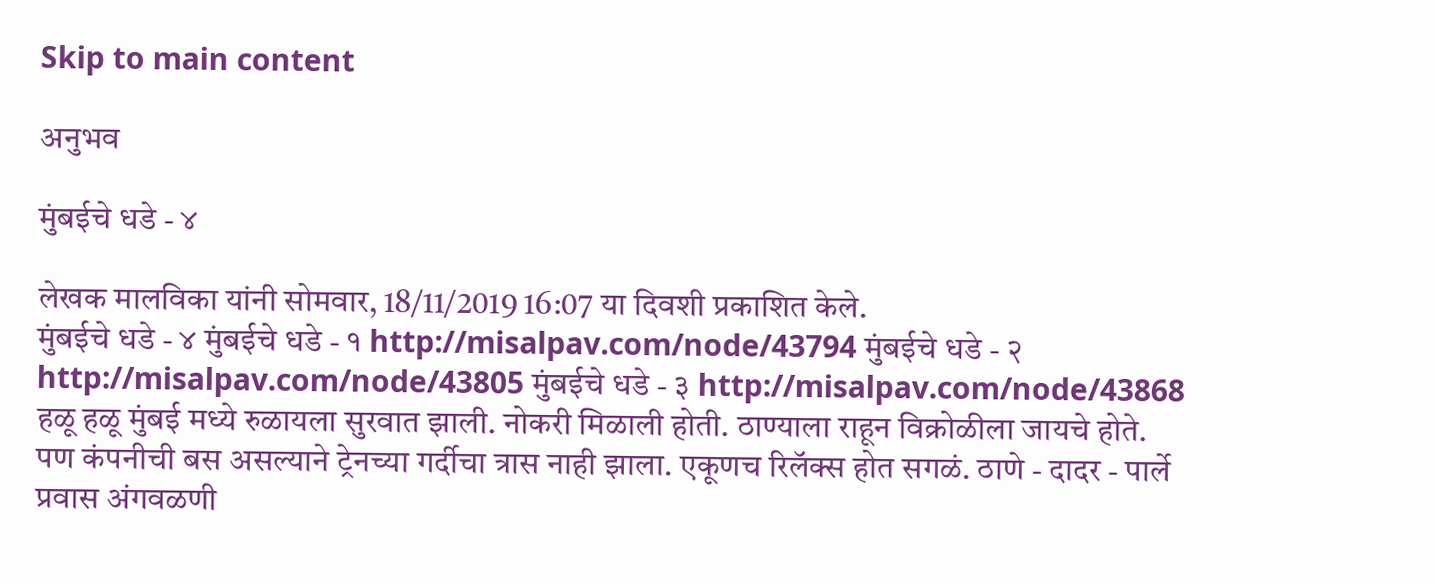Skip to main content

अनुभव

मुंबईचे धडे - ४

लेखक मालविका यांनी सोमवार, 18/11/2019 16:07 या दिवशी प्रकाशित केले.
मुंबईचे धडे - ४ मुंबईचे धडे - १ http://misalpav.com/node/43794 मुंबईचे धडे - २ http://misalpav.com/node/43805 मुंबईचे धडे - ३ http://misalpav.com/node/43868 हळू हळू मुंबई मध्ये रुळायला सुरवात झाली. नोकरी मिळाली होती. ठाण्याला राहून विक्रोळीला जायचे होते. पण कंपनीची बस असल्याने ट्रेनच्या गर्दीचा त्रास नाही झाला. एकूणच रिलॅक्स होत सगळं. ठाणे - दादर - पार्ले प्रवास अंगवळणी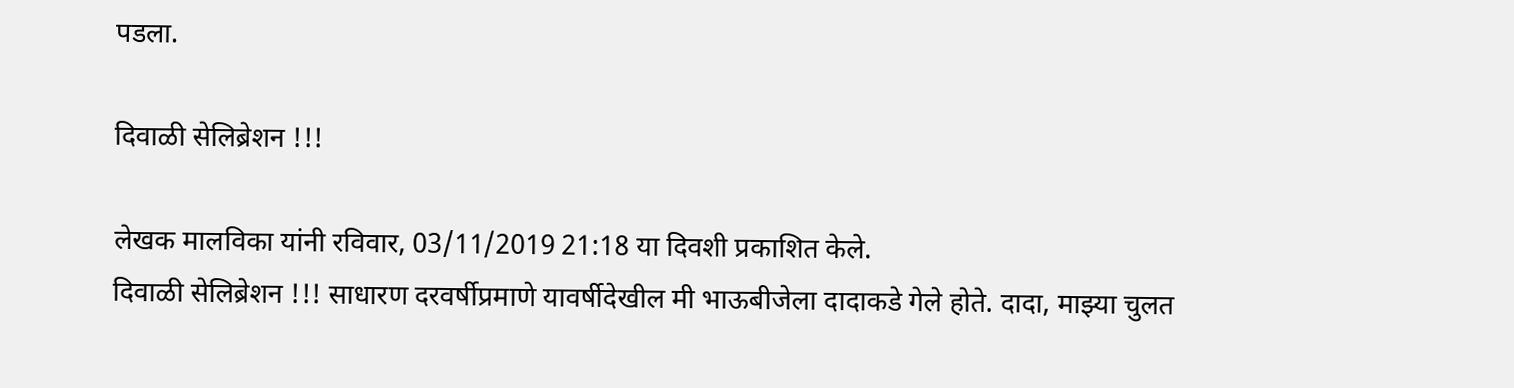पडला.

दिवाळी सेलिब्रेशन !!!

लेखक मालविका यांनी रविवार, 03/11/2019 21:18 या दिवशी प्रकाशित केले.
दिवाळी सेलिब्रेशन !!! साधारण दरवर्षीप्रमाणे यावर्षीदेखील मी भाऊबीजेला दादाकडे गेले होते. दादा, माझ्या चुलत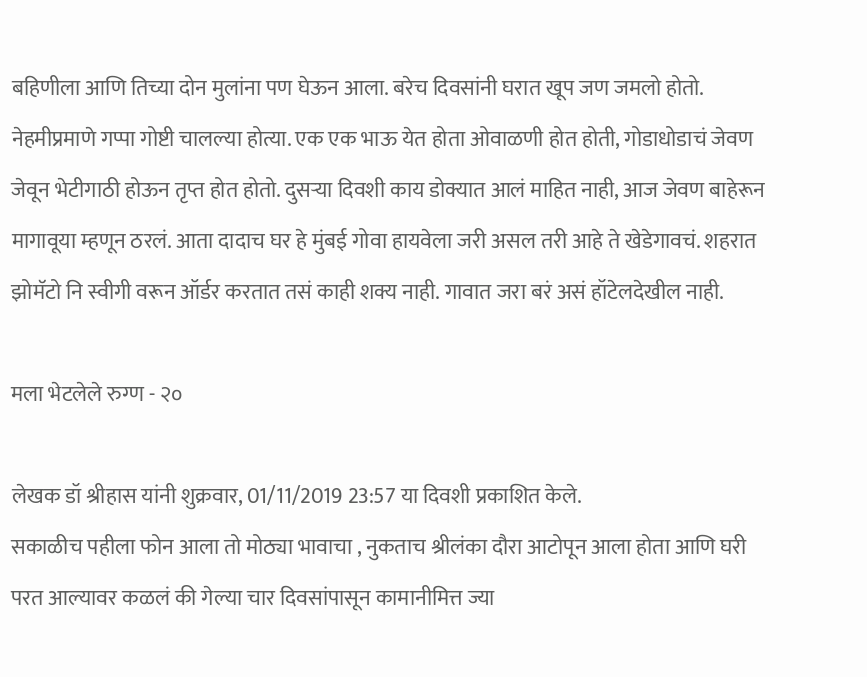बहिणीला आणि तिच्या दोन मुलांना पण घेऊन आला. बरेच दिवसांनी घरात खूप जण जमलो होतो. नेहमीप्रमाणे गप्पा गोष्टी चालल्या होत्या. एक एक भाऊ येत होता ओवाळणी होत होती, गोडाधोडाचं जेवण जेवून भेटीगाठी होऊन तृप्त होत होतो. दुसऱ्या दिवशी काय डोक्यात आलं माहित नाही, आज जेवण बाहेरून मागावूया म्हणून ठरलं. आता दादाच घर हे मुंबई गोवा हायवेला जरी असल तरी आहे ते खेडेगावचं. शहरात झोमॅटो नि स्वीगी वरून ऑर्डर करतात तसं काही शक्य नाही. गावात जरा बरं असं हॉटेलदेखील नाही.

मला भेटलेले रुग्ण - २०

लेखक डॉ श्रीहास यांनी शुक्रवार, 01/11/2019 23:57 या दिवशी प्रकाशित केले.
सकाळीच पहीला फोन आला तो मोठ्या भावाचा , नुकताच श्रीलंका दौरा आटोपून आला होता आणि घरी परत आल्यावर कळलं की गेल्या चार दिवसांपासून कामानीमित्त ज्या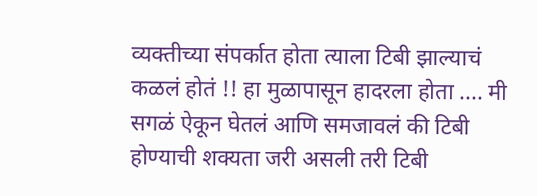व्यक्तीच्या संपर्कात होता त्याला टिबी झाल्याचं कळलं होतं !! हा मुळापासून हादरला होता .... मी सगळं ऐकून घेतलं आणि समजावलं की टिबी होण्याची शक्यता जरी असली तरी टिबी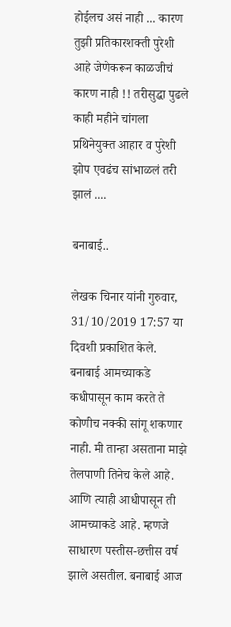होईलच असं नाही ... कारण तुझी प्रतिकारशक्ती पुरेशी आहे जेणेकरून काळजीचं कारण नाही !! तरीसुद्धा पुढले काही महीने चांगला प्रथिनेयुक्त आहार व पुरेशी झोप एवढंच सांभाळलं तरी झालं ....

बनाबाई..

लेखक चिनार यांनी गुरुवार, 31/10/2019 17:57 या दिवशी प्रकाशित केले.
बनाबाई आमच्याकडे कधीपासून काम करते ते कोणीच नक्की सांगू शकणार नाही. मी तान्हा असताना माझे तेलपाणी तिनेच केले आहे. आणि त्याही आधीपासून ती आमच्याकडे आहे. म्हणजे साधारण पस्तीस-छत्तीस वर्ष झाले असतील. बनाबाई आज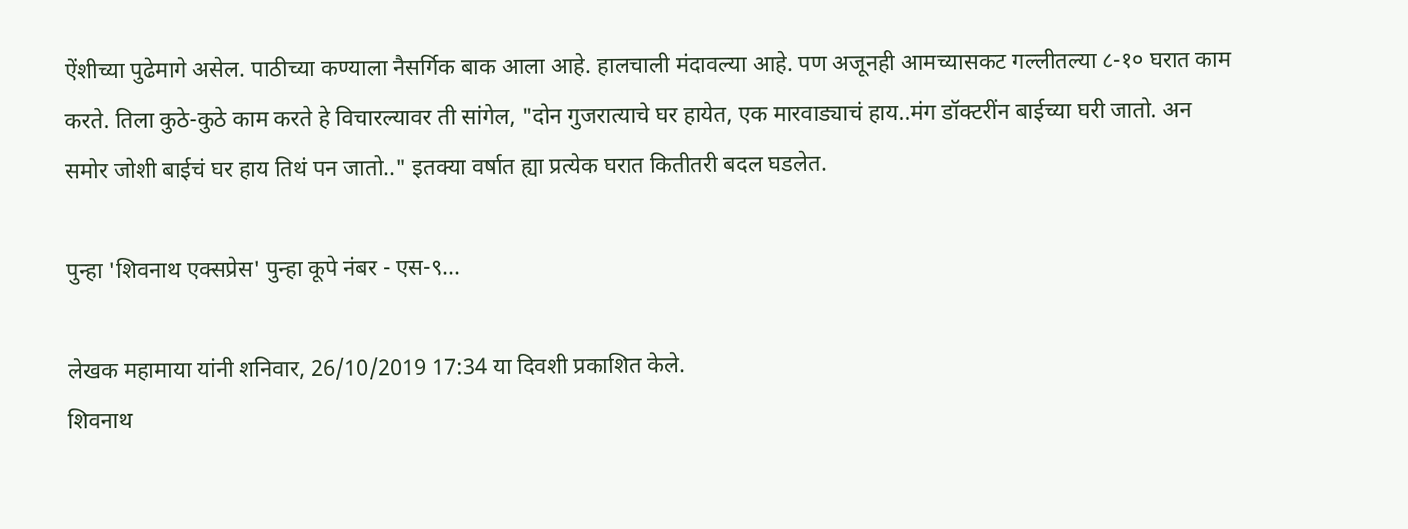ऐंशीच्या पुढेमागे असेल. पाठीच्या कण्याला नैसर्गिक बाक आला आहे. हालचाली मंदावल्या आहे. पण अजूनही आमच्यासकट गल्लीतल्या ८-१० घरात काम करते. तिला कुठे-कुठे काम करते हे विचारल्यावर ती सांगेल, "दोन गुजरात्याचे घर हायेत, एक मारवाड्याचं हाय..मंग डॉक्टरींन बाईच्या घरी जातो. अन समोर जोशी बाईचं घर हाय तिथं पन जातो.." इतक्या वर्षात ह्या प्रत्येक घरात कितीतरी बदल घडलेत.

पुन्हा 'शिवनाथ एक्सप्रेस' पुन्हा कूपे नंबर - एस-९...

लेखक महामाया यांनी शनिवार, 26/10/2019 17:34 या दिवशी प्रकाशित केले.
शिवनाथ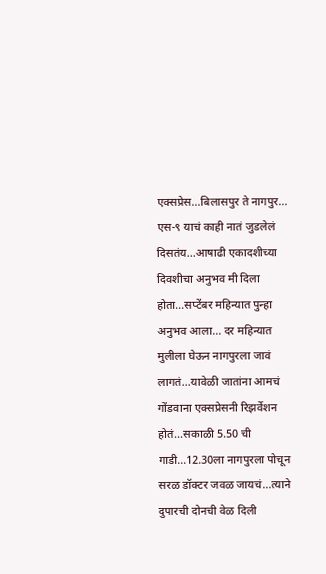एक्सप्रेस...बिलासपुर ते नागपुर... एस-९ याचं काही नातं जुडलेलं दिसतंय...आषाढी एकादशीच्या दिवशीचा अनुभव मी दिला होता...सप्टेंबर महिन्यात पुन्हा अनुभव आला... दर महिन्यात मुलीला घेऊन नागपुरला जावं लागतं...यावेळी जातांना आमचं गोंडवाना एक्सप्रेसनी रिझर्वेशन होतं...सकाळी 5.50 ची गाडी...12.30ला नागपुरला पोचून सरळ डॉक्टर जवळ जायचं...त्याने दुपारची दोनची वेळ दिली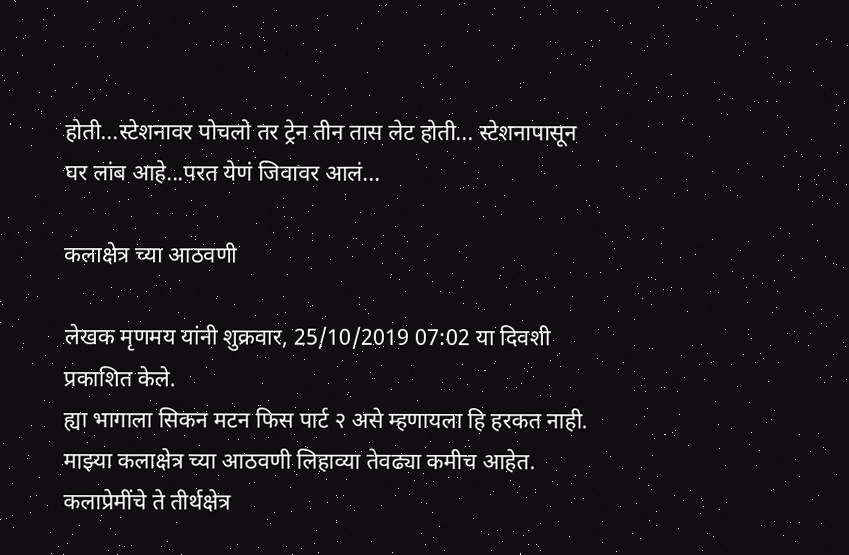होती...स्टेशनावर पोचलो तर ट्रेन तीन तास लेट होती... स्टेशनापासून घर लांब आहे...परत येणं जिवावर आलं...

कलाक्षेत्र च्या आठवणी

लेखक मृणमय यांनी शुक्रवार, 25/10/2019 07:02 या दिवशी प्रकाशित केले.
ह्या भागाला सिकन मटन फिस पार्ट २ असे म्हणायला हि हरकत नाही. माझ्या कलाक्षेत्र च्या आठवणी लिहाव्या तेवढ्या कमीच आहेत. कलाप्रेमींचे ते तीर्थक्षेत्र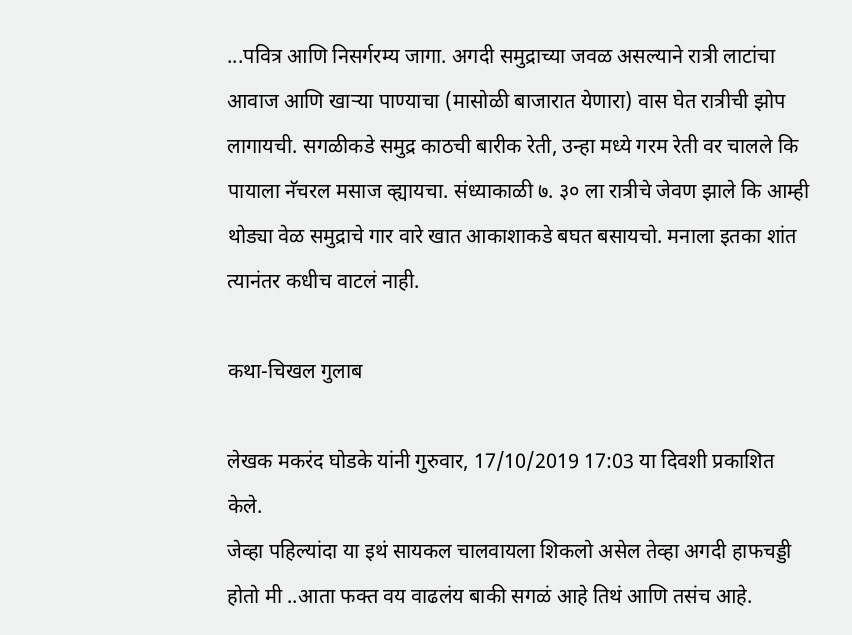...पवित्र आणि निसर्गरम्य जागा. अगदी समुद्राच्या जवळ असल्याने रात्री लाटांचा आवाज आणि खाऱ्या पाण्याचा (मासोळी बाजारात येणारा) वास घेत रात्रीची झोप लागायची. सगळीकडे समुद्र काठची बारीक रेती, उन्हा मध्ये गरम रेती वर चालले कि पायाला नॅचरल मसाज व्ह्यायचा. संध्याकाळी ७. ३० ला रात्रीचे जेवण झाले कि आम्ही थोड्या वेळ समुद्राचे गार वारे खात आकाशाकडे बघत बसायचो. मनाला इतका शांत त्यानंतर कधीच वाटलं नाही.

कथा-चिखल गुलाब

लेखक मकरंद घोडके यांनी गुरुवार, 17/10/2019 17:03 या दिवशी प्रकाशित केले.
जेव्हा पहिल्यांदा या इथं सायकल चालवायला शिकलो असेल तेव्हा अगदी हाफचड्डी होतो मी ..आता फक्त वय वाढलंय बाकी सगळं आहे तिथं आणि तसंच आहे.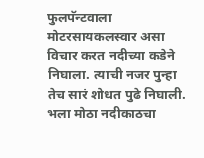फुलपॅन्टवाला मोटरसायकलस्वार असा विचार करत नदीच्या कडेने निघाला. त्याची नजर पुन्हा तेच सारं शोधत पुढे निघाली. भला मोठा नदीकाठचा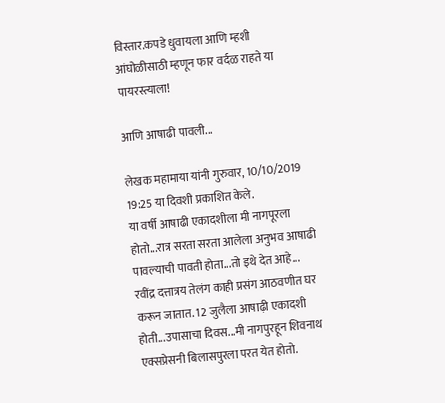विस्तार.कपडे धुवायला आणि म्हशी आंघोळीसाठी म्हणून फार वर्दळ राहते या पायरस्त्याला!

आणि आषाढी पावली...

लेखक महामाया यांनी गुरुवार, 10/10/2019 19:25 या दिवशी प्रकाशित केले.
या वर्षी आषाढी एकादशीला मी नागपूरला होतो...रात्र सरता सरता आलेला अनुभव आषाढी पावल्याची पावती होता...तो इथे देत आहे... रवींद्र दत्तात्रय तेलंग काही प्रसंग आठवणीत घर करून जातात. 12 जुलैला आषाढ़ी एकादशी होती...उपासाचा दिवस...मी नागपुरहून शिवनाथ एक्सप्रेसनी बिलासपुरला परत येत होतो.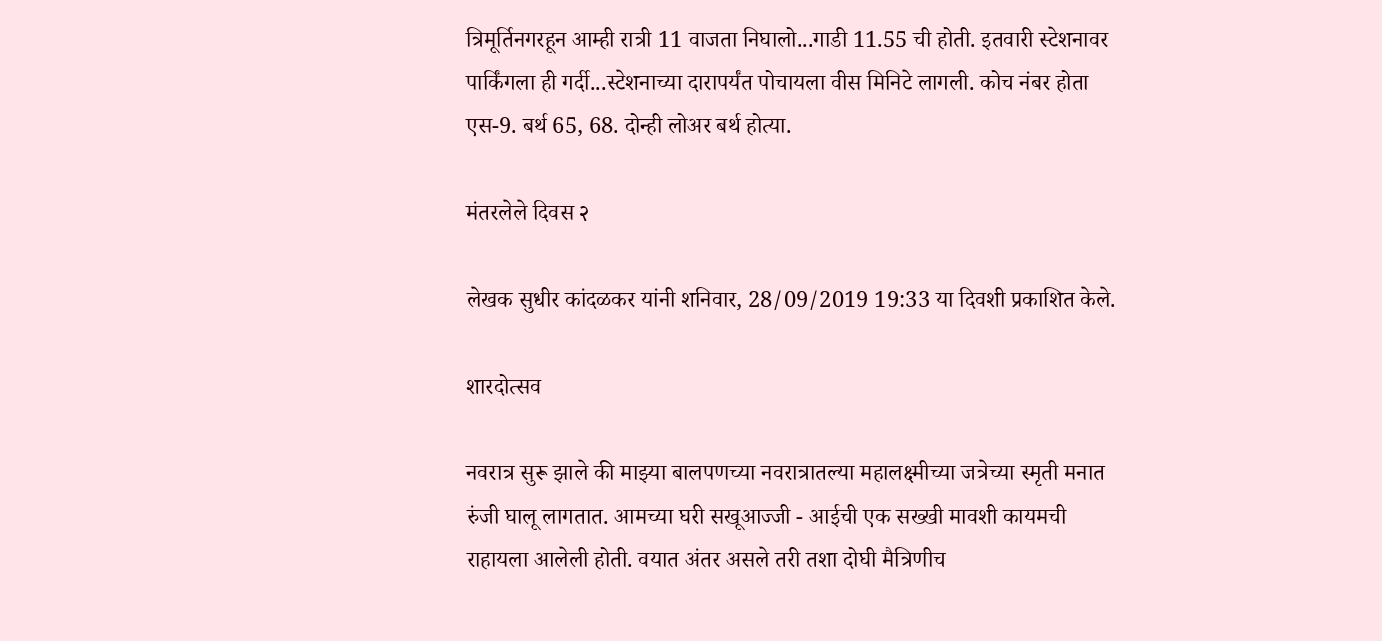त्रिमूर्तिनगरहून आम्ही रात्री 11 वाजता निघालो...गाडी 11.55 ची होती. इतवारी स्टेशनावर पार्किंगला ही गर्दी...स्टेशनाच्या दारापर्यंत पोचायला वीस मिनिटे लागली. कोच नंबर होता एस-9. बर्थ 65, 68. दोन्ही लोअर बर्थ होत्या.

मंतरलेले दिवस २

लेखक सुधीर कांदळकर यांनी शनिवार, 28/09/2019 19:33 या दिवशी प्रकाशित केले.

शारदोत्सव

नवरात्र सुरू झाले की माझ्या बालपणच्या नवरात्रातल्या महालक्ष्मीच्या जत्रेच्या स्मृती मनात रुंजी घालू लागतात. आमच्या घरी सखूआज्जी - आईची एक सख्खी मावशी कायमची राहायला आलेली होती. वयात अंतर असले तरी तशा दोघी मैत्रिणीच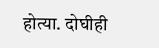होत्या. दोघीही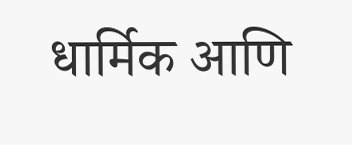धार्मिक आणि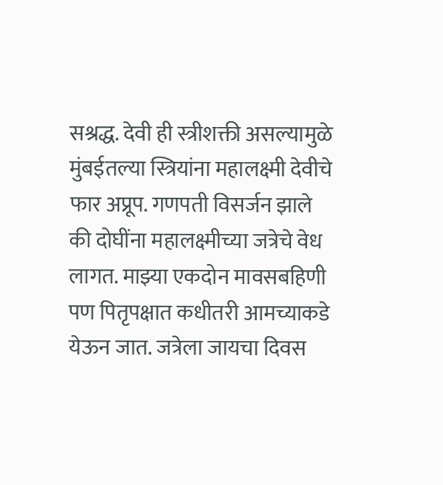सश्रद्ध. देवी ही स्त्रीशक्ती असल्यामुळे मुंबईतल्या स्त्रियांना महालक्ष्मी देवीचे फार अप्रूप. गणपती विसर्जन झाले की दोघींना महालक्ष्मीच्या जत्रेचे वेध लागत. माझ्या एकदोन मावसबहिणी पण पितृपक्षात कधीतरी आमच्याकडे येऊन जात. जत्रेला जायचा दिवस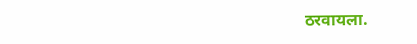ठरवायला.